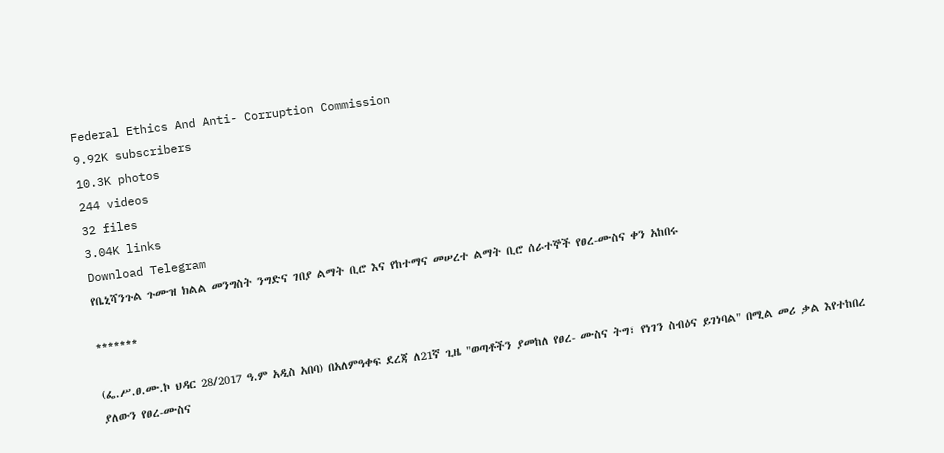Federal Ethics And Anti- Corruption Commission
9.92K subscribers
10.3K photos
244 videos
32 files
3.04K links
Download Telegram
የቤኒሻንጉል ጉሙዝ ክልል መንግስት ንግድና ገበያ ልማት ቢሮ እና የከተማና መሠረተ ልማት ቢሮ ሰራተኞች የፀረ-ሙስና ቀን አከበሩ

*******

(ፌ.ሥ.ፀ.ሙ.ኮ ህዳር 28/2017 ዓ.ም አዲስ አበባ) በአለምዓቀፍ ደረጃ ለ21ኛ ጊዜ "ወጣቶችን ያመከለ የፀረ- ሙስና ትግ፣ የነገን ስብዕና ይገነባል" በሚል መሪ ቃል እየተከበረ ያለውን የፀረ-ሙስና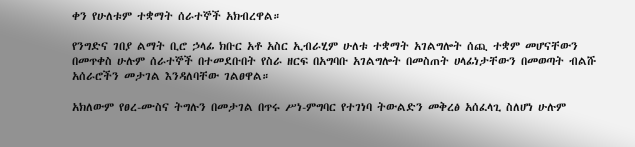ቀን የሁለቱም ተቋማት ሰራተኞች አክብረዋል።

የንግድና ገበያ ልማት ቢሮ ኃላፊ ክቡር አቶ አስር ኢብራሂም ሁለቱ ተቋማት አገልግሎት ሰጪ ተቋም መሆናቸውን በመጥቀስ ሁሉም ሰራተኞች በተመደቡበት የስራ ዘርፍ በአግባቡ አገልግሎት በመስጠት ሀላፊነታቸውን በመወጣት ብልሹ አሰራሮችን መታገል እንዳለባቸው ገልፀዋል።

አክለውም የፀረ-ሙስና ትግሉን በመታገል በጥሩ ሥነ-ምግባር የተገነባ ትውልድን መቅረፅ አሰፈላጊ ስለሆነ ሁሉም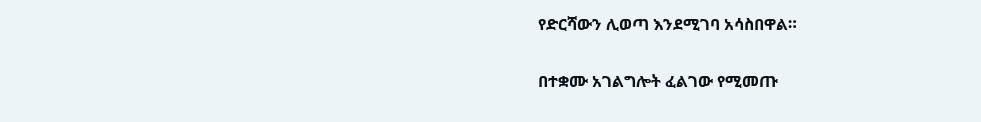የድርሻውን ሊወጣ እንደሚገባ አሳስበዋል።

በተቋሙ አገልግሎት ፈልገው የሚመጡ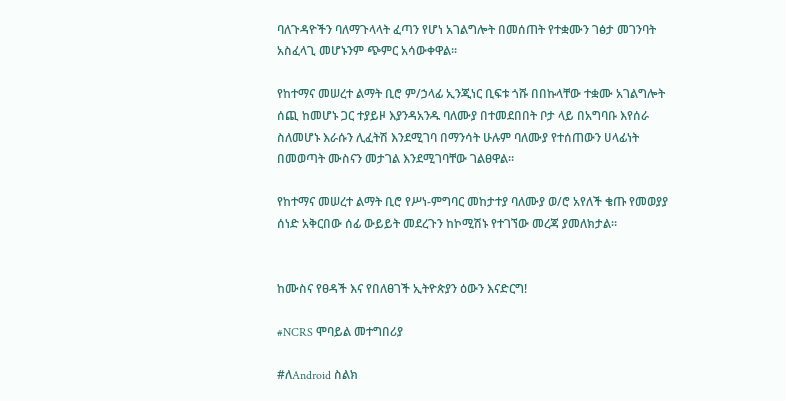ባለጉዳዮችን ባለማጉላላት ፈጣን የሆነ አገልግሎት በመሰጠት የተቋሙን ገፅታ መገንባት አስፈላጊ መሆኑንም ጭምር አሳውቀዋል።

የከተማና መሠረተ ልማት ቢሮ ም/ኃላፊ ኢንጂነር ቢፍቱ ጎሹ በበኩላቸው ተቋሙ አገልግሎት ሰጪ ከመሆኑ ጋር ተያይዞ እያንዳአንዱ ባለሙያ በተመደበበት ቦታ ላይ በአግባቡ እየሰራ ስለመሆኑ እራሱን ሊፈትሽ እንደሚገባ በማንሳት ሁሉም ባለሙያ የተሰጠውን ሀላፊነት በመወጣት ሙስናን መታገል እንደሚገባቸው ገልፀዋል።

የከተማና መሠረተ ልማት ቢሮ የሥነ-ምግባር መከታተያ ባለሙያ ወ/ሮ አየለች ቄጡ የመወያያ ሰነድ አቅርበው ሰፊ ውይይት መደረጉን ከኮሚሽኑ የተገኘው መረጃ ያመለክታል።


ከሙስና የፀዳች እና የበለፀገች ኢትዮጵያን ዕውን እናድርግ!

#NCRS ሞባይል መተግበሪያ

#ለAndroid ስልክ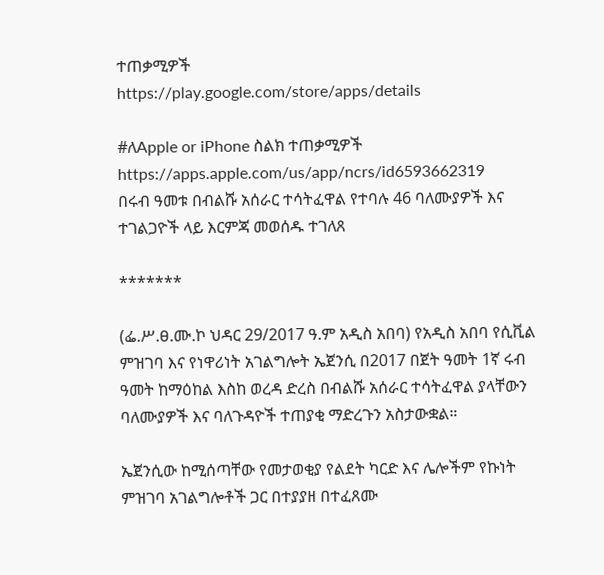ተጠቃሚዎች
https://play.google.com/store/apps/details

#ለApple or iPhone ስልክ ተጠቃሚዎች
https://apps.apple.com/us/app/ncrs/id6593662319
በሩብ ዓመቱ በብልሹ አሰራር ተሳትፈዋል የተባሉ 46 ባለሙያዎች እና ተገልጋዮች ላይ እርምጃ መወሰዱ ተገለጸ

*******

(ፌ.ሥ.ፀ.ሙ.ኮ ህዳር 29/2017 ዓ.ም አዲስ አበባ) የአዲስ አበባ የሲቪል ምዝገባ እና የነዋሪነት አገልግሎት ኤጀንሲ በ2017 በጀት ዓመት 1ኛ ሩብ ዓመት ከማዕከል እስከ ወረዳ ድረስ በብልሹ አሰራር ተሳትፈዋል ያላቸውን ባለሙያዎች እና ባለጉዳዮች ተጠያቂ ማድረጉን አስታውቋል።

ኤጀንሲው ከሚሰጣቸው የመታወቂያ የልደት ካርድ እና ሌሎችም የኩነት ምዝገባ አገልግሎቶች ጋር በተያያዘ በተፈጸሙ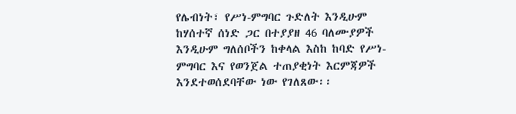የሌብነት፣ የሥነ-ምግባር ጉድለት እንዲሁም ከሃሰተኛ ሰነድ ጋር በተያያዘ 46 ባለሙያዎች እንዲሁም ግለሰቦችን ከቀላል እስከ ከባድ የሥነ-ምግባር እና የወንጀል ተጠያቂነት እርምጃዎች እንደተወሰደባቸው ነው የገለጸው፡፡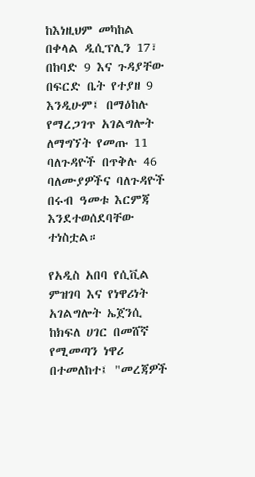ከእነዚህም መካከል በቀላል ዲሲፕሊን 17፣ በከባድ 9 እና ጉዳያቸው በፍርድ ቤት የተያዘ 9 እንዲሁም፤ በማዕከሉ የማረጋገጥ አገልግሎት ለማግኘት የመጡ 11 ባለጉዳዮች በጥቅሉ 46 ባለሙያዎችና ባለጉዳዮች በሩብ ዓመቱ እርምጃ እንደተወሰደባቸው ተነስቷል።

የአዲስ አበባ የሲቪል ምዝገባ እና የነዋሪነት አገልግሎት ኤጀንሲ ከክፍለ ሀገር በመሸኛ የሚመጣን ነዋሪ በተመለከተ፤ "መረጃዎች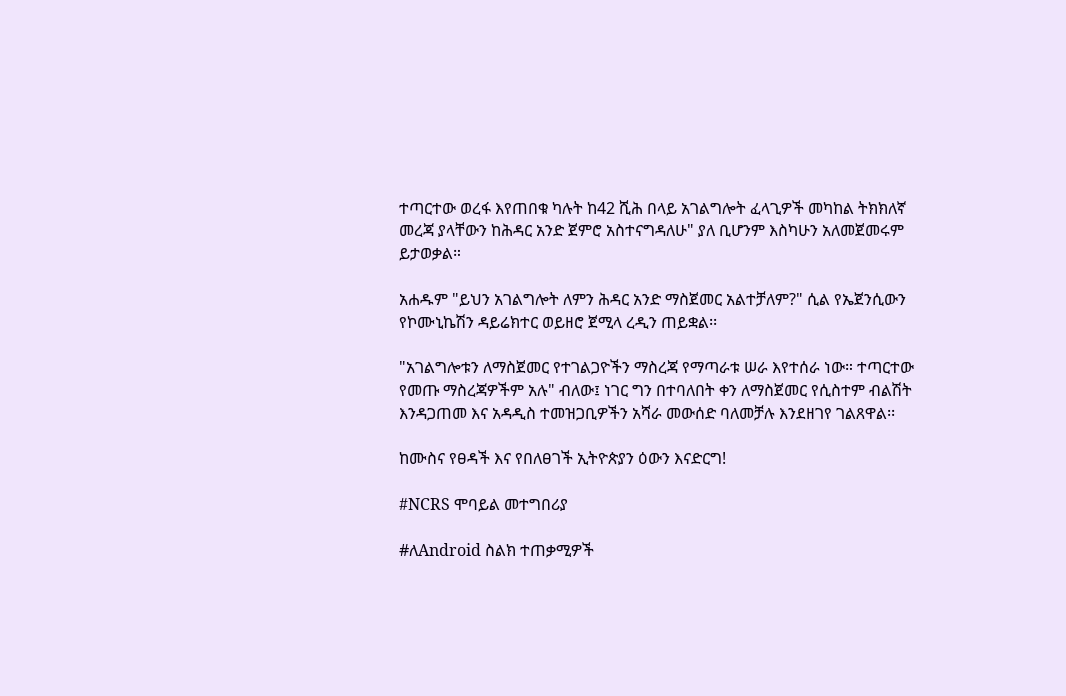ተጣርተው ወረፋ እየጠበቁ ካሉት ከ42 ሺሕ በላይ አገልግሎት ፈላጊዎች መካከል ትክክለኛ መረጃ ያላቸውን ከሕዳር አንድ ጀምሮ አስተናግዳለሁ" ያለ ቢሆንም እስካሁን አለመጀመሩም ይታወቃል።

አሐዱም "ይህን አገልግሎት ለምን ሕዳር አንድ ማስጀመር አልተቻለም?" ሲል የኤጀንሲውን የኮሙኒኬሽን ዳይሬክተር ወይዘሮ ጀሚላ ረዲን ጠይቋል፡፡

"አገልግሎቱን ለማስጀመር የተገልጋዮችን ማስረጃ የማጣራቱ ሠራ እየተሰራ ነው። ተጣርተው የመጡ ማስረጃዎችም አሉ" ብለው፤ ነገር ግን በተባለበት ቀን ለማስጀመር የሲስተም ብልሽት እንዳጋጠመ እና አዳዲስ ተመዝጋቢዎችን አሻራ መውሰድ ባለመቻሉ እንደዘገየ ገልጸዋል፡፡

ከሙስና የፀዳች እና የበለፀገች ኢትዮጵያን ዕውን እናድርግ!

#NCRS ሞባይል መተግበሪያ

#ለAndroid ስልክ ተጠቃሚዎች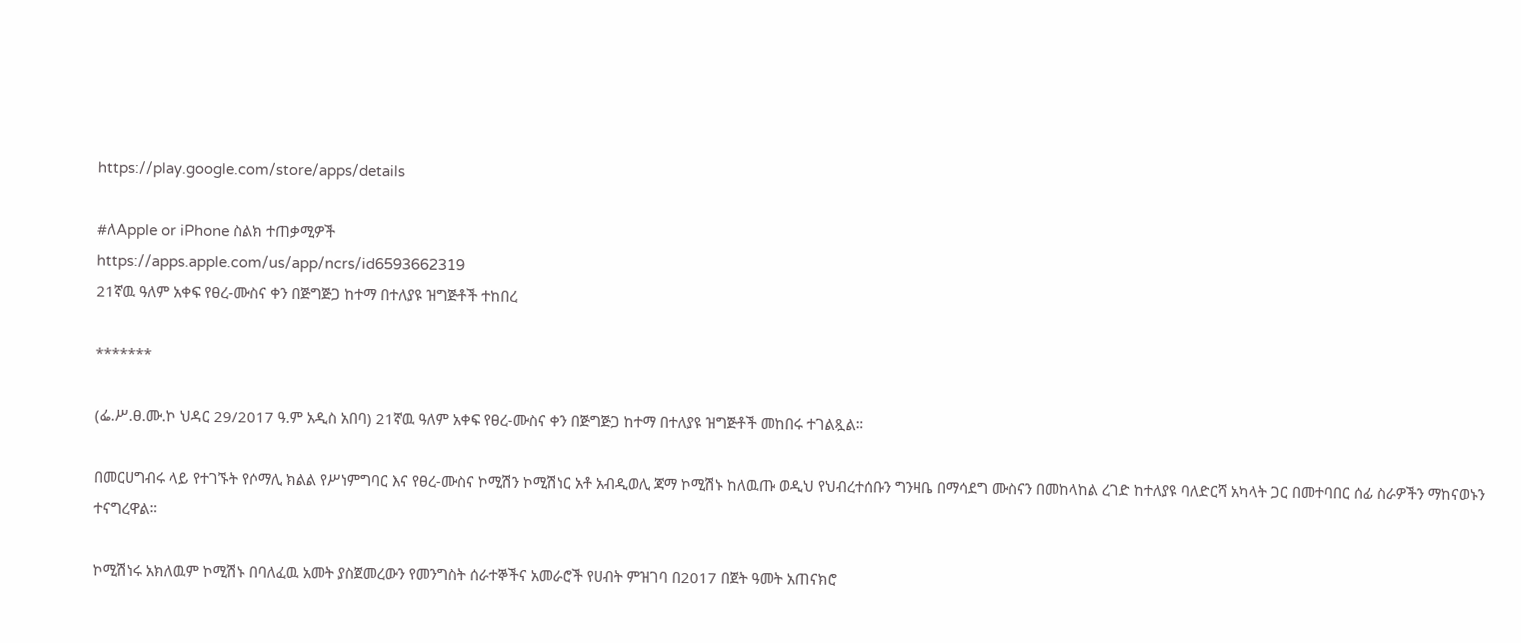https://play.google.com/store/apps/details

#ለApple or iPhone ስልክ ተጠቃሚዎች
https://apps.apple.com/us/app/ncrs/id6593662319
21ኛዉ ዓለም አቀፍ የፀረ-ሙስና ቀን በጅግጅጋ ከተማ በተለያዩ ዝግጅቶች ተከበረ

*******

(ፌ.ሥ.ፀ.ሙ.ኮ ህዳር 29/2017 ዓ.ም አዲስ አበባ) 21ኛዉ ዓለም አቀፍ የፀረ-ሙስና ቀን በጅግጅጋ ከተማ በተለያዩ ዝግጅቶች መከበሩ ተገልጿል።

በመርሀግብሩ ላይ የተገኙት የሶማሊ ክልል የሥነምግባር እና የፀረ-ሙስና ኮሚሽን ኮሚሽነር አቶ አብዲወሊ ጃማ ኮሚሽኑ ከለዉጡ ወዲህ የህብረተሰቡን ግንዛቤ በማሳደግ ሙስናን በመከላከል ረገድ ከተለያዩ ባለድርሻ አካላት ጋር በመተባበር ሰፊ ስራዎችን ማከናወኑን ተናግረዋል።

ኮሚሽነሩ አክለዉም ኮሚሽኑ በባለፈዉ አመት ያስጀመረውን የመንግስት ሰራተኞችና አመራሮች የሀብት ምዝገባ በ2017 በጀት ዓመት አጠናክሮ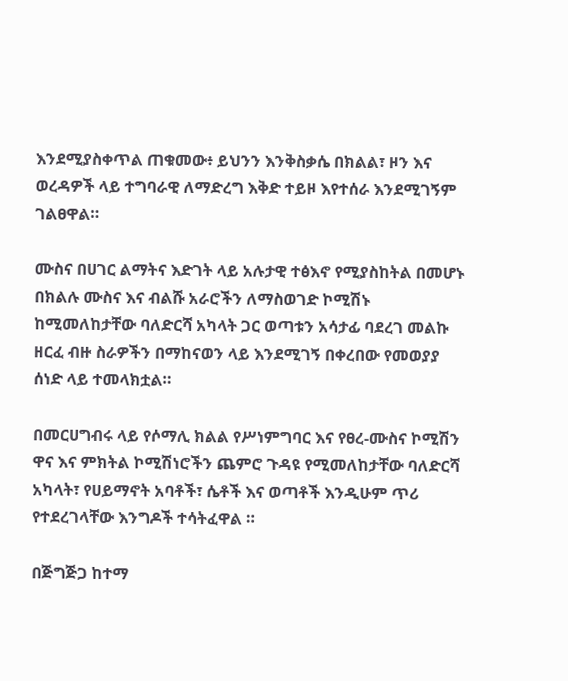እንደሚያስቀጥል ጠቁመው፥ ይህንን እንቅስቃሴ በክልል፣ ዞን እና ወረዳዎች ላይ ተግባራዊ ለማድረግ እቅድ ተይዞ እየተሰራ እንደሚገኝም ገልፀዋል።

ሙስና በሀገር ልማትና እድገት ላይ አሉታዊ ተፅእኖ የሚያስከትል በመሆኑ በክልሉ ሙስና እና ብልሹ አራሮችን ለማስወገድ ኮሚሽኑ ከሚመለከታቸው ባለድርሻ አካላት ጋር ወጣቱን አሳታፊ ባደረገ መልኩ ዘርፈ ብዙ ስራዎችን በማከናወን ላይ እንደሚገኝ በቀረበው የመወያያ ሰነድ ላይ ተመላክቷል።

በመርሀግብሩ ላይ የሶማሊ ክልል የሥነምግባር እና የፀረ-ሙስና ኮሚሽን ዋና እና ምክትል ኮሚሽነሮችን ጨምሮ ጉዳዩ የሚመለከታቸው ባለድርሻ አካላት፣ የሀይማኖት አባቶች፣ ሴቶች እና ወጣቶች እንዲሁም ጥሪ የተደረገላቸው እንግዶች ተሳትፈዋል ።

በጅግጅጋ ከተማ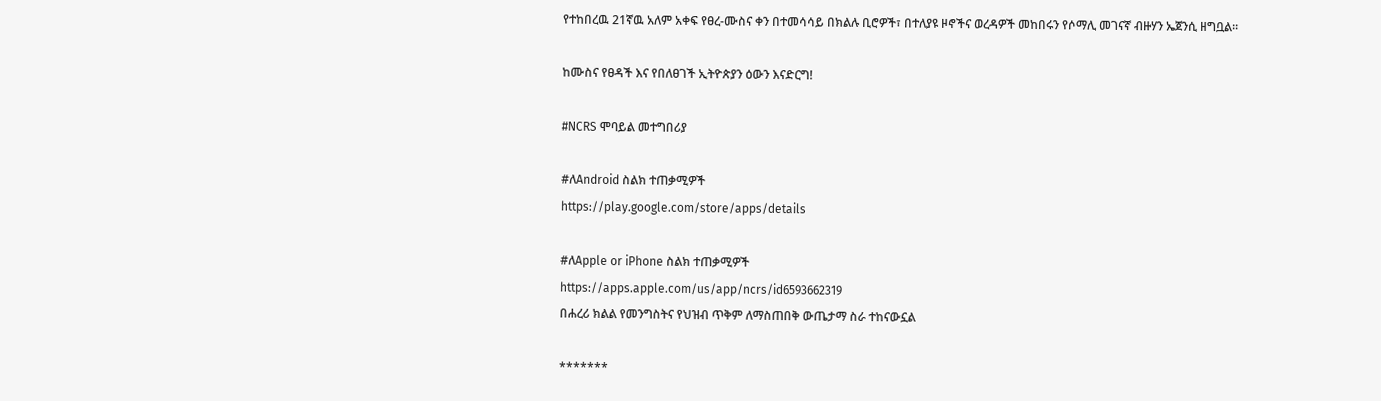የተከበረዉ 21ኛዉ አለም አቀፍ የፀረ-ሙስና ቀን በተመሳሳይ በክልሉ ቢሮዎች፣ በተለያዩ ዞኖችና ወረዳዎች መከበሩን የሶማሊ መገናኛ ብዙሃን ኤጀንሲ ዘግቧል።

ከሙስና የፀዳች እና የበለፀገች ኢትዮጵያን ዕውን እናድርግ!

#NCRS ሞባይል መተግበሪያ

#ለAndroid ስልክ ተጠቃሚዎች
https://play.google.com/store/apps/details

#ለApple or iPhone ስልክ ተጠቃሚዎች
https://apps.apple.com/us/app/ncrs/id6593662319
በሐረሪ ክልል የመንግስትና የህዝብ ጥቅም ለማስጠበቅ ውጤታማ ስራ ተከናውኗል

*******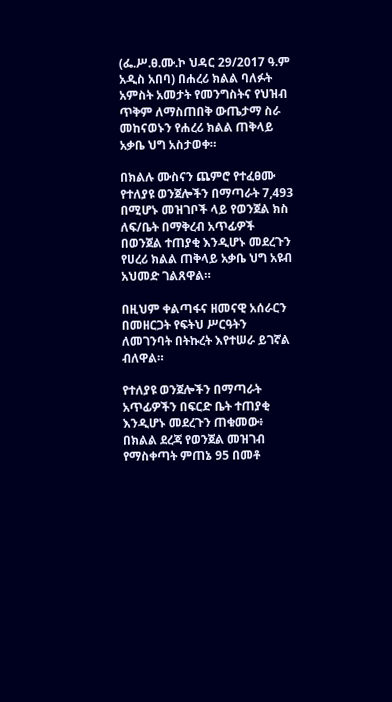(ፌ.ሥ.ፀ.ሙ.ኮ ህዳር 29/2017 ዓ.ም አዲስ አበባ) በሐረሪ ክልል ባለፉት አምስት አመታት የመንግስትና የህዝብ ጥቅም ለማስጠበቅ ውጤታማ ስራ መከናወኑን የሐረሪ ክልል ጠቅላይ አቃቤ ህግ አስታወቀ።

በክልሉ ሙስናን ጨምሮ የተፈፀሙ የተለያዩ ወንጀሎችን በማጣራት 7,493 በሚሆኑ መዝገቦች ላይ የወንጀል ክስ ለፍ/ቤት በማቅረብ አጥፊዎች በወንጀል ተጠያቂ እንዲሆኑ መደረጉን የሀረሪ ክልል ጠቅላይ አቃቤ ህግ አዩብ አህመድ ገልጸዋል።

በዚህም ቀልጣፋና ዘመናዊ አሰራርን በመዘርጋት የፍትህ ሥርዓትን ለመገንባት በትኩረት እየተሠራ ይገኛል ብለዋል።

የተለያዩ ወንጀሎችን በማጣራት አጥፊዎችን በፍርድ ቤት ተጠያቂ እንዲሆኑ መደረጉን ጠቁመው፥ በክልል ደረጃ የወንጀል መዝገብ የማስቀጣት ምጠኔ 95 በመቶ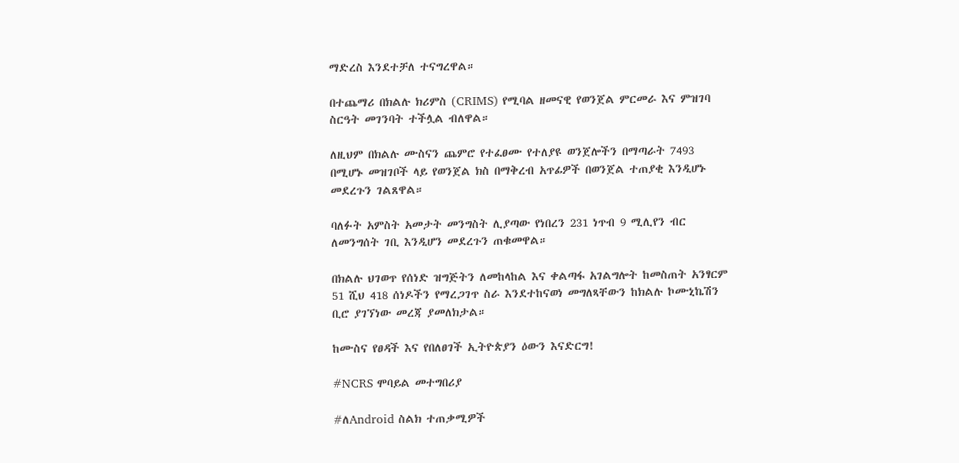ማድረስ እንደተቻለ ተናግረዋል።

በተጨማሪ በክልሉ ክሪምስ (CRIMS) የሚባል ዘመናዊ የወንጀል ምርመራ እና ምዝገባ ስርዓት መገንባት ተችሏል ብለዋል።

ለዚህም በክልሉ ሙስናን ጨምሮ የተፈፀሙ የተለያዩ ወንጀሎችን በማጣራት 7493 በሚሆኑ መዝገቦች ላይ የወንጀል ክስ በማቅረብ አጥፊዎች በወንጀል ተጠያቂ እንዲሆኑ መደረጉን ገልጸዋል።

ባለፉት አምስት አመታት መንግስት ሊያጣው የነበረን 231 ነጥብ 9 ሚሊየን ብር ለመንግሰት ገቢ እንዲሆን መደረጉን ጠቁመዋል።

በክልሉ ህገወጥ የሰነድ ዝግጅትን ለመከላከል እና ቀልጣፋ አገልግሎት ከመስጠት አንፃርም 51 ሺህ 418 ሰነዶችን የማረጋገጥ ስራ እንደተከናወነ መግለጻቸውን ከክልሉ ኮሙኒኬሽን ቢሮ ያገኘነው መረጃ ያመለክታል።

ከሙስና የፀዳች እና የበለፀገች ኢትዮጵያን ዕውን እናድርግ!

#NCRS ሞባይል መተግበሪያ

#ለAndroid ስልክ ተጠቃሚዎች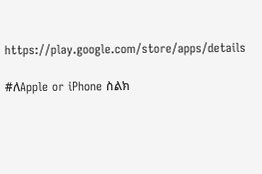https://play.google.com/store/apps/details

#ለApple or iPhone ስልክ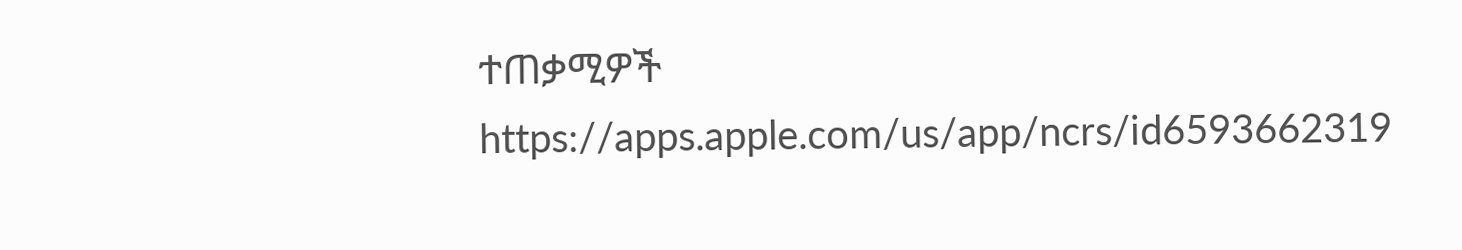ተጠቃሚዎች
https://apps.apple.com/us/app/ncrs/id6593662319